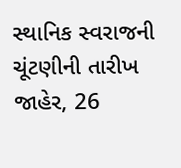સ્થાનિક સ્વરાજની ચૂંટણીની તારીખ જાહેર, 26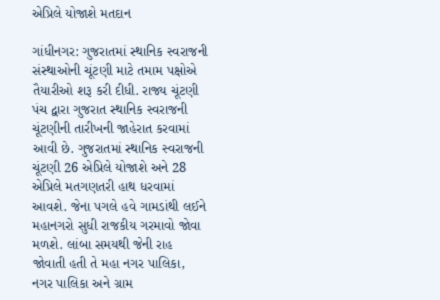એપ્રિલે યોજાશે મતદાન

ગાંધીનગર: ગુજરાતમાં સ્થાનિક સ્વરાજની સંસ્થાઓની ચૂંટણી માટે તમામ પક્ષોએ તૈયારીઓ શરૂ કરી દીધી. રાજ્ય ચૂંટણી પંચ દ્વારા ગુજરાત સ્થાનિક સ્વરાજની ચૂંટણીની તારીખની જાહેરાત કરવામાં આવી છે. ગુજરાતમાં સ્થાનિક સ્વરાજની ચૂંટણી 26 એપ્રિલે યોજાશે અને 28 એપ્રિલે મતગણતરી હાથ ધરવામાં આવશે. જેના પગલે હવે ગામડાંથી લઈને મહાનગરો સુધી રાજકીય ગરમાવો જોવા મળશે. લાંબા સમયથી જેની રાહ જોવાતી હતી તે મહા નગર પાલિકા, નગર પાલિકા અને ગ્રામ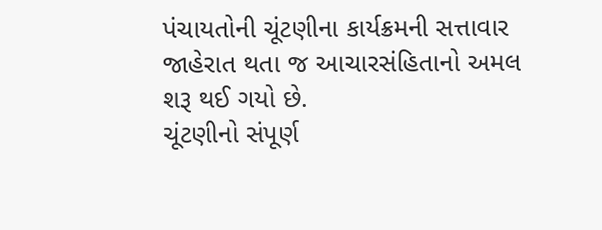પંચાયતોની ચૂંટણીના કાર્યક્રમની સત્તાવાર જાહેરાત થતા જ આચારસંહિતાનો અમલ શરૂ થઈ ગયો છે.
ચૂંટણીનો સંપૂર્ણ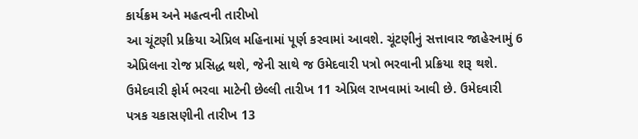કાર્યક્રમ અને મહત્વની તારીખો
આ ચૂંટણી પ્રક્રિયા એપ્રિલ મહિનામાં પૂર્ણ કરવામાં આવશે. ચૂંટણીનું સત્તાવાર જાહેરનામું 6 એપ્રિલના રોજ પ્રસિદ્ધ થશે, જેની સાથે જ ઉમેદવારી પત્રો ભરવાની પ્રક્રિયા શરૂ થશે. ઉમેદવારી ફોર્મ ભરવા માટેની છેલ્લી તારીખ 11 એપ્રિલ રાખવામાં આવી છે. ઉમેદવારી પત્રક ચકાસણીની તારીખ 13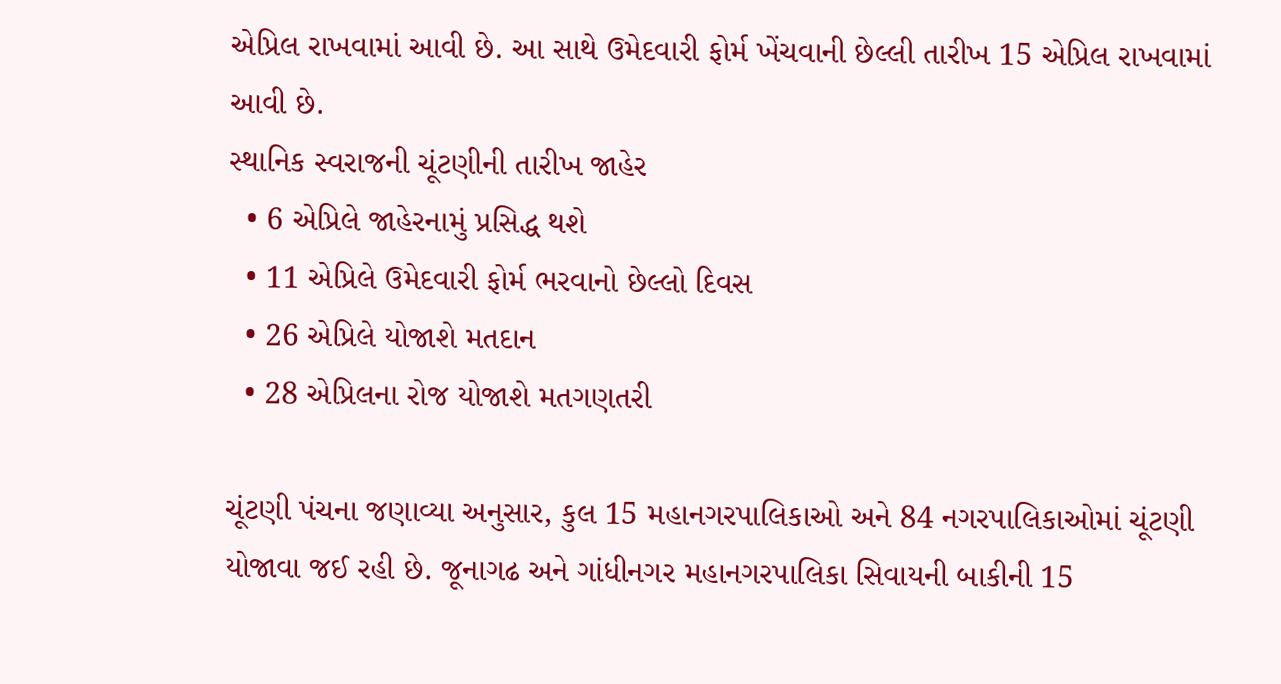એપ્રિલ રાખવામાં આવી છે. આ સાથે ઉમેદવારી ફોર્મ ખેંચવાની છેલ્લી તારીખ 15 એપ્રિલ રાખવામાં આવી છે.
સ્થાનિક સ્વરાજની ચૂંટણીની તારીખ જાહેર
  • 6 એપ્રિલે જાહેરનામું પ્રસિદ્ધ થશે
  • 11 એપ્રિલે ઉમેદવારી ફોર્મ ભરવાનો છેલ્લો દિવસ
  • 26 એપ્રિલે યોજાશે મતદાન
  • 28 એપ્રિલના રોજ યોજાશે મતગણતરી

ચૂંટણી પંચના જણાવ્યા અનુસાર, કુલ 15 મહાનગરપાલિકાઓ અને 84 નગરપાલિકાઓમાં ચૂંટણી યોજાવા જઈ રહી છે. જૂનાગઢ અને ગાંધીનગર મહાનગરપાલિકા સિવાયની બાકીની 15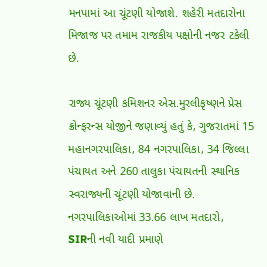મનપામાં આ ચૂંટણી યોજાશે. શહેરી મતદારોના મિજાજ પર તમામ રાજકીય પક્ષોની નજર ટકેલી છે.

રાજ્ય ચૂંટણી કમિશનર એસ.મુરલીકૃષ્ણને પ્રેસ ક્રોન્ફરન્સ યોજીને જણાવ્યું હતું કે, ગુજરાતમાં 15 મહાનગરપાલિકા, 84 નગરપાલિકા, 34 જિલ્લા પંચાયત અને 260 તાલુકા પંચાયતની સ્થાનિક સ્વરાજ્યની ચૂંટણી યોજાવાની છે. નગરપાલિકાઓમાં 33.66 લાખ મતદારો, SIRની નવી યાદી પ્રમાણે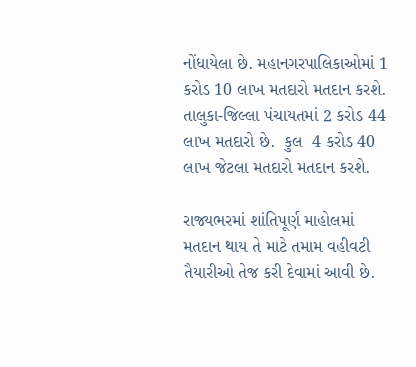નોંધાયેલા છે. મહાનગરપાલિકાઓમાં 1 કરોડ 10 લાખ મતદારો મતદાન કરશે. તાલુકા-જિલ્લા પંચાયતમાં 2 કરોડ 44 લાખ મતદારો છે.  કુલ  4 કરોડ 40 લાખ જેટલા મતદારો મતદાન કરશે.

રાજ્યભરમાં શાંતિપૂર્ણ માહોલમાં મતદાન થાય તે માટે તમામ વહીવટી તૈયારીઓ તેજ કરી દેવામાં આવી છે.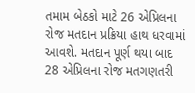તમામ બેઠકો માટે 26 એપ્રિલના રોજ મતદાન પ્રક્રિયા હાથ ધરવામાં આવશે. મતદાન પૂર્ણ થયા બાદ 28 એપ્રિલના રોજ મતગણતરી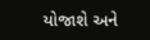યોજાશે અને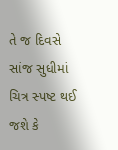તે જ દિવસે સાંજ સુધીમાં ચિત્ર સ્પષ્ટ થઈ જશે કે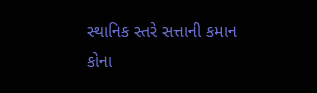સ્થાનિક સ્તરે સત્તાની કમાન કોના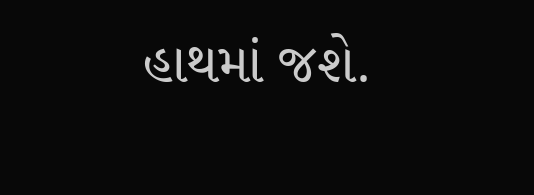હાથમાં જશે.